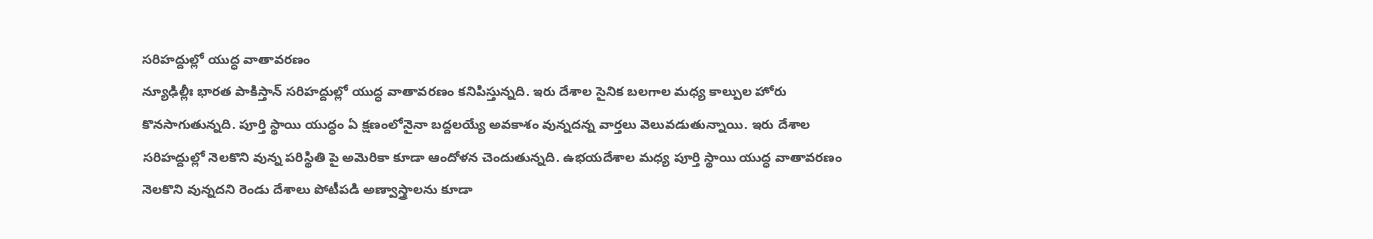సరిహద్దుల్లో యుద్ధ వాతావరణం
న్యూఢిల్లీః భారత పాకిస్తాన్ సరిహద్దుల్లో యుద్ధ వాతావరణం కనిపిస్తున్నది. ఇరు దేశాల సైనిక బలగాల మధ్య కాల్పుల హోరు కొనసాగుతున్నది. పూర్తి స్థాయి యుద్ధం ఏ క్షణంలోనైనా బద్దలయ్యే అవకాశం వున్నదన్న వార్తలు వెలువడుతున్నాయి. ఇరు దేశాల సరిహద్దుల్లో నెలకొని వున్న పరిస్థితి పై అమెరికా కూడా ఆందోళన చెందుతున్నది. ఉభయదేశాల మధ్య పూర్తి స్థాయి యుద్ధ వాతావరణం నెలకొని వున్నదని రెండు దేశాలు పోటీపడి అణ్వాస్త్రాలను కూడా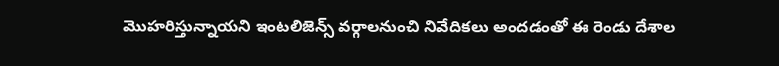మొహరిస్తున్నాయని ఇంటలిజెన్స్ వర్గాలనుంచి నివేదికలు అందడంతో ఈ రెండు దేశాల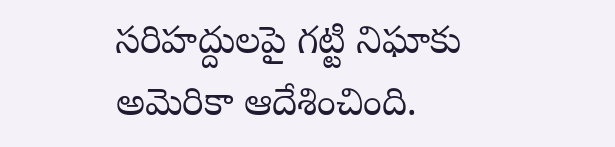సరిహద్దులపై గట్టి నిఘాకు అమెరికా ఆదేశించింది.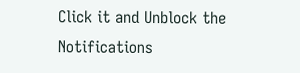Click it and Unblock the Notifications